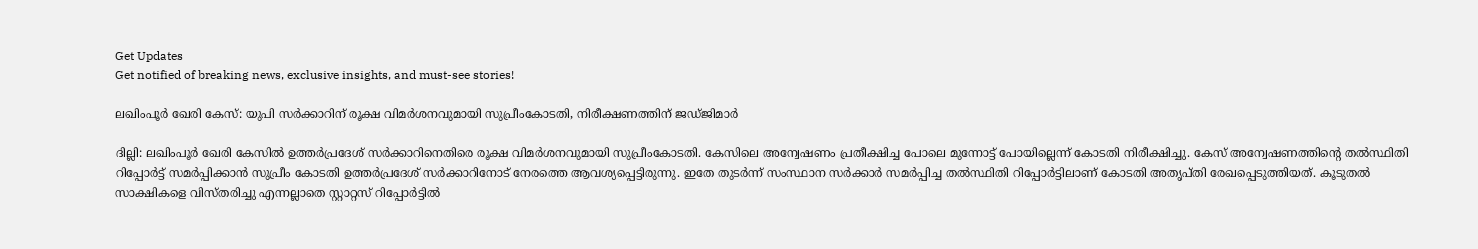Get Updates
Get notified of breaking news, exclusive insights, and must-see stories!

ലഖിംപൂര്‍ ഖേരി കേസ്: യുപി സര്‍ക്കാറിന് രൂക്ഷ വിമര്‍ശനവുമായി സുപ്രീംകോടതി, നിരീക്ഷണത്തിന് ജഡ്ജിമാര്‍

ദില്ലി: ലഖിംപൂര്‍ ഖേരി കേസില്‍ ഉത്തര്‍പ്രദേശ് സര്‍ക്കാറിനെതിരെ രൂക്ഷ വിമര്‍ശനവുമായി സുപ്രീംകോടതി. കേസിലെ അന്വേഷണം പ്രതീക്ഷിച്ച പോലെ മുന്നോട്ട് പോയില്ലെന്ന് കോടതി നിരീക്ഷിച്ചു. കേസ് അന്വേഷണത്തിന്റെ തല്‍സ്ഥിതി റിപ്പോര്‍ട്ട് സമര്‍പ്പിക്കാന്‍ സുപ്രീം കോടതി ഉത്തർപ്രദേശ് സർക്കാറിനോട് നേരത്തെ ആവശ്യപ്പെട്ടിരുന്നു. ഇതേ തുടര്‍ന്ന് സംസ്ഥാന സര്‍ക്കാര്‍ സമർപ്പിച്ച തൽസ്ഥിതി റിപ്പോർട്ടിലാണ് കോടതി അതൃപ്തി രേഖപ്പെടുത്തിയത്. കൂടുതൽ സാക്ഷികളെ വിസ്തരിച്ചു എന്നല്ലാതെ സ്റ്റാറ്റസ് റിപ്പോർട്ടിൽ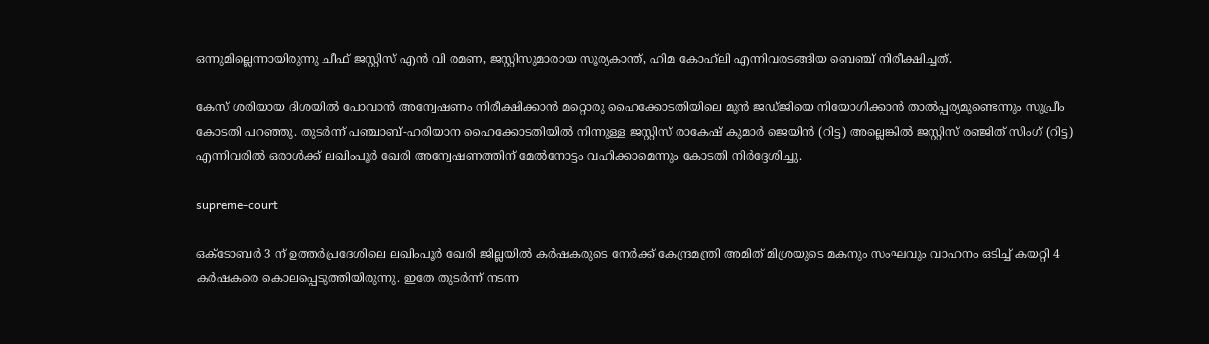ഒന്നുമില്ലെന്നായിരുന്നു ചീഫ് ജസ്റ്റിസ് എൻ വി രമണ, ജസ്റ്റിസുമാരായ സൂര്യകാന്ത്, ഹിമ കോഹ്‌ലി എന്നിവരടങ്ങിയ ബെഞ്ച് നിരീക്ഷിച്ചത്.

കേസ് ശരിയായ ദിശയില്‍ പോവാന്‍ അന്വേഷണം നിരീക്ഷിക്കാൻ മറ്റൊരു ഹൈക്കോടതിയിലെ മുൻ ജഡ്ജിയെ നിയോഗിക്കാൻ താൽപ്പര്യമുണ്ടെന്നും സുപ്രീം കോടതി പറഞ്ഞു. തുടര്‍ന്ന് പഞ്ചാബ്-ഹരിയാന ഹൈക്കോടതിയിൽ നിന്നുള്ള ജസ്റ്റിസ് രാകേഷ് കുമാർ ജെയിൻ (റിട്ട) അല്ലെങ്കിൽ ജസ്റ്റിസ് രഞ്ജിത് സിംഗ് (റിട്ട) എന്നിവരില്‍ ഒരാള്‍ക്ക് ലഖിംപൂർ ഖേരി അന്വേഷണത്തിന് മേൽനോട്ടം വഹിക്കാമെന്നും കോടതി നിർദ്ദേശിച്ചു.

supreme-court

ഒക്ടോബർ 3 ന് ഉത്തർപ്രദേശിലെ ലഖിംപൂർ ഖേരി ജില്ലയിൽ കർഷകരുടെ നേര്‍ക്ക് കേന്ദ്രമന്ത്രി അമിത് മിശ്രയുടെ മകനും സംഘവും വാഹനം ഒടിച്ച് കയറ്റി 4 കര്‍ഷകരെ കൊലപ്പെടുത്തിയിരുന്നു. ഇതേ തുടര്‍ന്ന് നടന്ന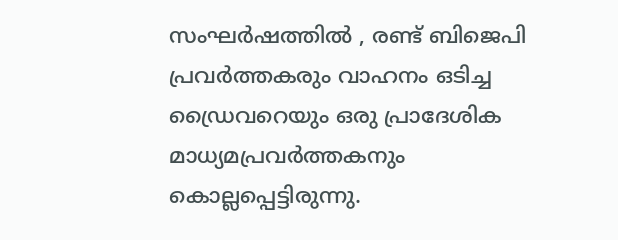സംഘര്‍ഷത്തില്‍ , രണ്ട് ബിജെപി പ്രവർത്തകരും വാഹനം ഒടിച്ച ഡ്രൈവറെയും ഒരു പ്രാദേശിക മാധ്യമപ്രവർത്തകനും കൊല്ലപ്പെട്ടിരുന്നു.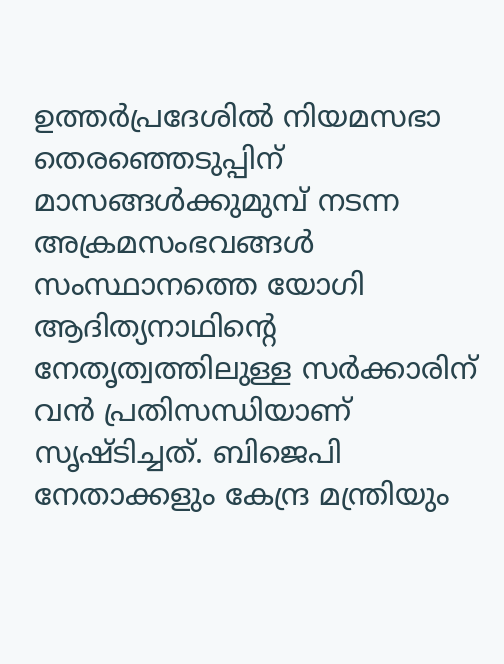ഉത്തർപ്രദേശിൽ നിയമസഭാ തെരഞ്ഞെടുപ്പിന് മാസങ്ങൾക്കുമുമ്പ് നടന്ന അക്രമസംഭവങ്ങൾ സംസ്ഥാനത്തെ യോഗി ആദിത്യനാഥിന്റെ നേതൃത്വത്തിലുള്ള സർക്കാരിന് വന്‍ പ്രതിസന്ധിയാണ് സൃഷ്ടിച്ചത്. ബിജെപി നേതാക്കളും കേന്ദ്ര മന്ത്രിയും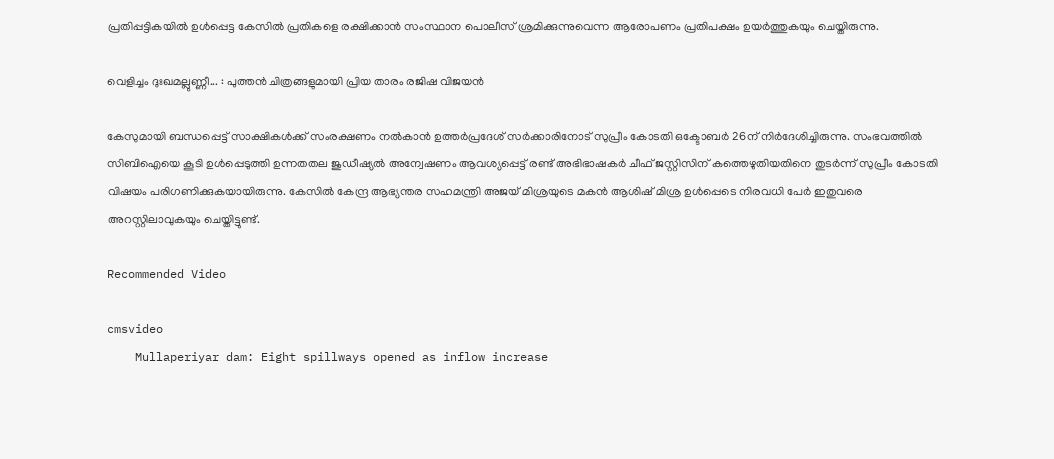പ്രതിപ്പട്ടികയില്‍ ഉള്‍പ്പെട്ട കേസില്‍ പ്രതികളെ രക്ഷിക്കാന്‍ സംസ്ഥാന പൊലീസ് ശ്രമിക്കുന്നുവെന്ന ആരോപണം പ്രതിപക്ഷം ഉയര്‍ത്തുകയും ചെയ്തിരുന്നു.

വെളിച്ചം ദുഃഖമല്ലുണ്ണീ... : പുത്തന്‍ ചിത്രങ്ങളുമായി പ്രിയ താരം രജിഷ വിജയന്‍

കേസുമായി ബന്ധപ്പെട്ട് സാക്ഷികൾക്ക് സംരക്ഷണം നൽകാൻ ഉത്തർപ്രദേശ് സർക്കാരിനോട് സുപ്രീം കോടതി ഒക്ടോബർ 26ന് നിർദേശിച്ചിരുന്നു. സംഭവത്തിൽ സിബിഐയെ കൂടി ഉൾപ്പെടുത്തി ഉന്നതതല ജുഡീഷ്യൽ അന്വേഷണം ആവശ്യപ്പെട്ട് രണ്ട് അഭിഭാഷകർ ചീഫ് ജസ്റ്റിസിന് കത്തെഴുതിയതിനെ തുടർന്ന് സുപ്രീം കോടതി വിഷയം പരിഗണിക്കുകയായിരുന്നു. കേസിൽ കേന്ദ്ര ആഭ്യന്തര സഹമന്ത്രി അജയ് മിശ്രയുടെ മകൻ ആശിഷ് മിശ്ര ഉൾപ്പെടെ നിരവധി പേർ ഇതുവരെ അറസ്റ്റിലാവുകയും ചെയ്തിട്ടുണ്ട്.

Recommended Video

cmsvideo
    Mullaperiyar dam: Eight spillways opened as inflow increase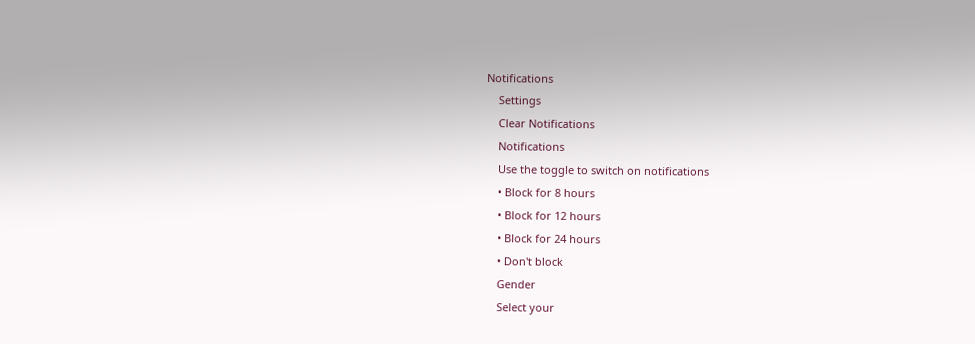Notifications
    Settings
    Clear Notifications
    Notifications
    Use the toggle to switch on notifications
    • Block for 8 hours
    • Block for 12 hours
    • Block for 24 hours
    • Don't block
    Gender
    Select your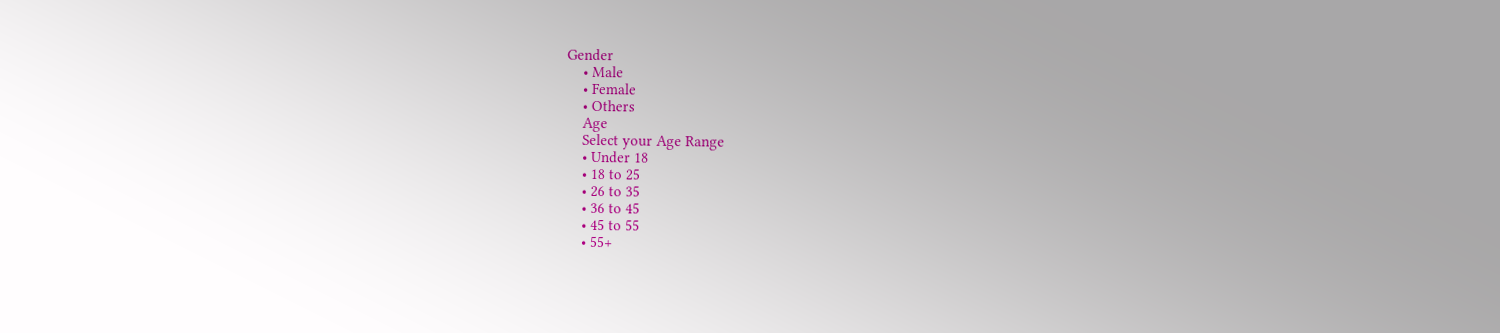Gender
    • Male
    • Female
    • Others
    Age
    Select your Age Range
    • Under 18
    • 18 to 25
    • 26 to 35
    • 36 to 45
    • 45 to 55
    • 55+